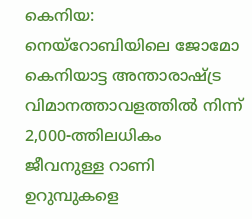കെനിയ: നെയ്റോബിയിലെ ജോമോ കെനിയാട്ട അന്താരാഷ്ട്ര വിമാനത്താവളത്തിൽ നിന്ന് 2,000-ത്തിലധികം ജീവനുള്ള റാണി ഉറുമ്പുകളെ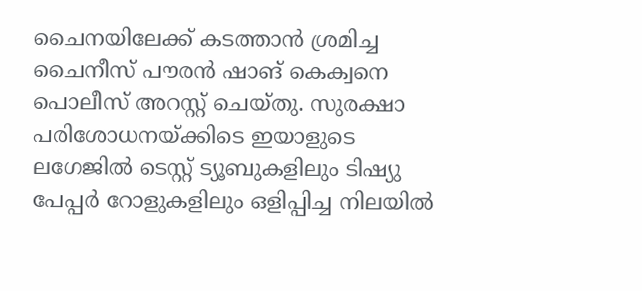ചൈനയിലേക്ക് കടത്താൻ ശ്രമിച്ച ചൈനീസ് പൗരൻ ഷാങ് കെക്വനെ പൊലീസ് അറസ്റ്റ് ചെയ്തു. സുരക്ഷാ പരിശോധനയ്ക്കിടെ ഇയാളുടെ ലഗേജിൽ ടെസ്റ്റ് ട്യൂബുകളിലും ടിഷ്യു പേപ്പർ റോളുകളിലും ഒളിപ്പിച്ച നിലയിൽ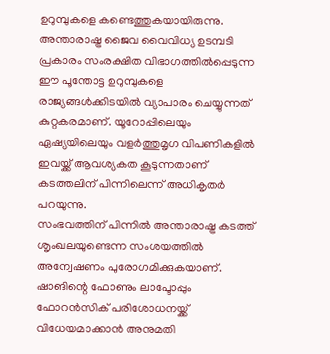ഉറുമ്പുകളെ കണ്ടെത്തുകയായിരുന്നു.
അന്താരാഷ്ട്ര ജൈവ വൈവിധ്യ ഉടമ്പടി പ്രകാരം സംരക്ഷിത വിഭാഗത്തിൽപ്പെടുന്ന ഈ പൂന്തോട്ട ഉറുമ്പുകളെ രാജ്യങ്ങൾക്കിടയിൽ വ്യാപാരം ചെയ്യുന്നത് കുറ്റകരമാണ്. യൂറോപ്പിലെയും ഏഷ്യയിലെയും വളർത്തുമൃഗ വിപണികളിൽ ഇവയ്ക്ക് ആവശ്യകത കൂടുന്നതാണ് കടത്തലിന് പിന്നിലെന്ന് അധികൃതർ പറയുന്നു.
സംഭവത്തിന് പിന്നിൽ അന്താരാഷ്ട്ര കടത്ത് ശൃംഖലയുണ്ടെന്ന സംശയത്തിൽ അന്വേഷണം പുരോഗമിക്കുകയാണ്. ഷാങിന്റെ ഫോണും ലാപ്ടോപ്പും ഫോറൻസിക് പരിശോധനയ്ക്ക് വിധേയമാക്കാൻ അനുമതി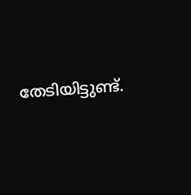തേടിയിട്ടുണ്ട്.